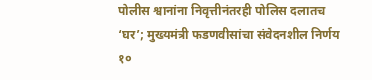पोलीस श्वानांना निवृत्तीनंतरही पोलिस दलातच ‘घर’; मुख्यमंत्री फडणवीसांचा संवेदनशील निर्णय
१०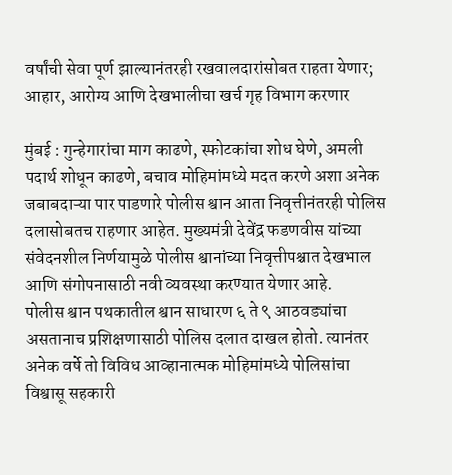वर्षांची सेवा पूर्ण झाल्यानंतरही रखवालदारांसोबत राहता येणार; आहार, आरोग्य आणि देखभालीचा खर्च गृह विभाग करणार

मुंबई : गुन्हेगारांचा माग काढणे, स्फोटकांचा शोध घेणे, अमली पदार्थ शोधून काढणे, बचाव मोहिमांमध्ये मदत करणे अशा अनेक जबाबदाऱ्या पार पाडणारे पोलीस श्वान आता निवृत्तीनंतरही पोलिस दलासोबतच राहणार आहेत. मुख्यमंत्री देवेंद्र फडणवीस यांच्या संवेदनशील निर्णयामुळे पोलीस श्वानांच्या निवृत्तीपश्चात देखभाल आणि संगोपनासाठी नवी व्यवस्था करण्यात येणार आहे.
पोलीस श्वान पथकातील श्वान साधारण ६ ते ९ आठवड्यांचा असतानाच प्रशिक्षणासाठी पोलिस दलात दाखल होतो. त्यानंतर अनेक वर्षे तो विविध आव्हानात्मक मोहिमांमध्ये पोलिसांचा विश्वासू सहकारी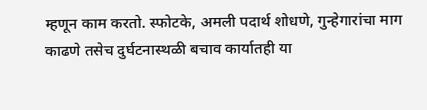म्हणून काम करतो. स्फोटके, अमली पदार्थ शोधणे, गुन्हेगारांचा माग काढणे तसेच दुर्घटनास्थळी बचाव कार्यातही या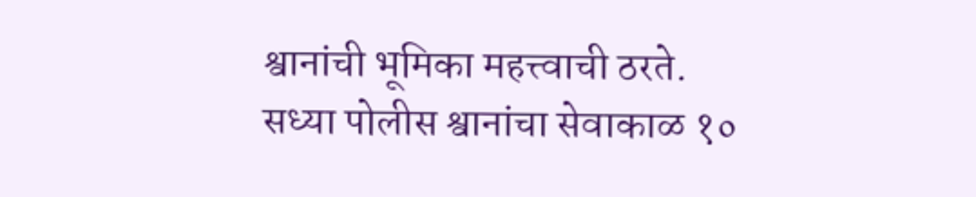श्वानांची भूमिका महत्त्वाची ठरते.
सध्या पोलीस श्वानांचा सेवाकाळ १०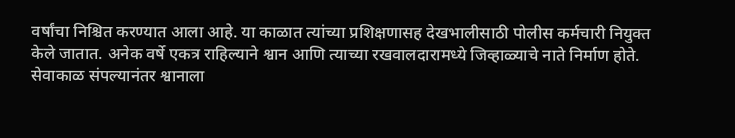वर्षांचा निश्चित करण्यात आला आहे. या काळात त्यांच्या प्रशिक्षणासह देखभालीसाठी पोलीस कर्मचारी नियुक्त केले जातात. अनेक वर्षे एकत्र राहिल्याने श्वान आणि त्याच्या रखवालदारामध्ये जिव्हाळ्याचे नाते निर्माण होते.
सेवाकाळ संपल्यानंतर श्वानाला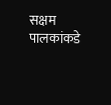सक्षम पालकांकडे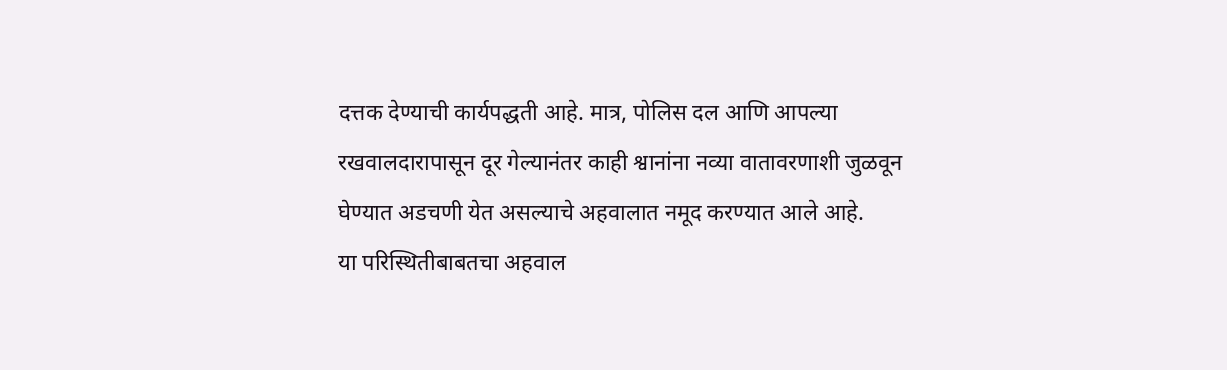दत्तक देण्याची कार्यपद्धती आहे. मात्र, पोलिस दल आणि आपल्या रखवालदारापासून दूर गेल्यानंतर काही श्वानांना नव्या वातावरणाशी जुळवून घेण्यात अडचणी येत असल्याचे अहवालात नमूद करण्यात आले आहे.
या परिस्थितीबाबतचा अहवाल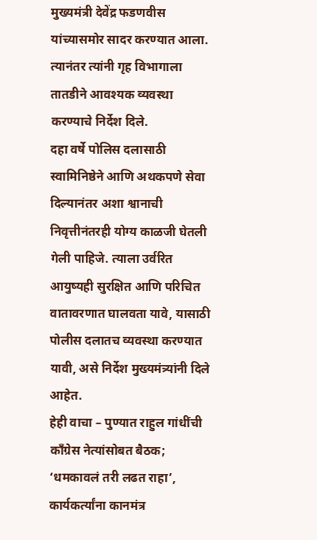मुख्यमंत्री देवेंद्र फडणवीस यांच्यासमोर सादर करण्यात आला. त्यानंतर त्यांनी गृह विभागाला तातडीने आवश्यक व्यवस्था करण्याचे निर्देश दिले.
दहा वर्षे पोलिस दलासाठी स्वामिनिष्ठेने आणि अथकपणे सेवा दिल्यानंतर अशा श्वानाची निवृत्तीनंतरही योग्य काळजी घेतली गेली पाहिजे. त्याला उर्वरित आयुष्यही सुरक्षित आणि परिचित वातावरणात घालवता यावे, यासाठी पोलीस दलातच व्यवस्था करण्यात यावी, असे निर्देश मुख्यमंत्र्यांनी दिले आहेत.
हेही वाचा – पुण्यात राहुल गांधींची काँग्रेस नेत्यांसोबत बैठक; ‘धमकावलं तरी लढत राहा’, कार्यकर्त्यांना कानमंत्र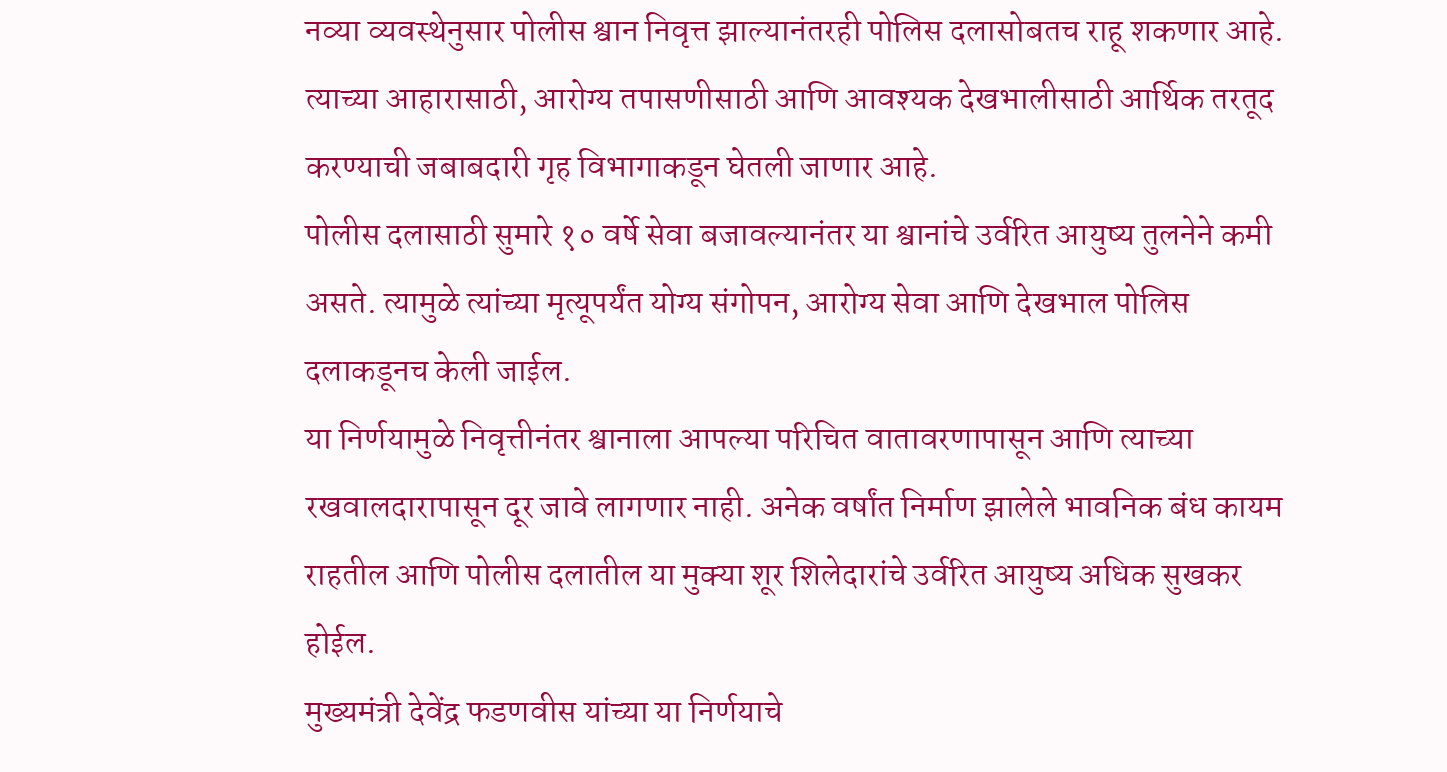नव्या व्यवस्थेनुसार पोलीस श्वान निवृत्त झाल्यानंतरही पोलिस दलासोबतच राहू शकणार आहे. त्याच्या आहारासाठी, आरोग्य तपासणीसाठी आणि आवश्यक देखभालीसाठी आर्थिक तरतूद करण्याची जबाबदारी गृह विभागाकडून घेतली जाणार आहे.
पोलीस दलासाठी सुमारे १० वर्षे सेवा बजावल्यानंतर या श्वानांचे उर्वरित आयुष्य तुलनेने कमी असते. त्यामुळे त्यांच्या मृत्यूपर्यंत योग्य संगोपन, आरोग्य सेवा आणि देखभाल पोलिस दलाकडूनच केली जाईल.
या निर्णयामुळे निवृत्तीनंतर श्वानाला आपल्या परिचित वातावरणापासून आणि त्याच्या रखवालदारापासून दूर जावे लागणार नाही. अनेक वर्षांत निर्माण झालेले भावनिक बंध कायम राहतील आणि पोलीस दलातील या मुक्या शूर शिलेदारांचे उर्वरित आयुष्य अधिक सुखकर होईल.
मुख्यमंत्री देवेंद्र फडणवीस यांच्या या निर्णयाचे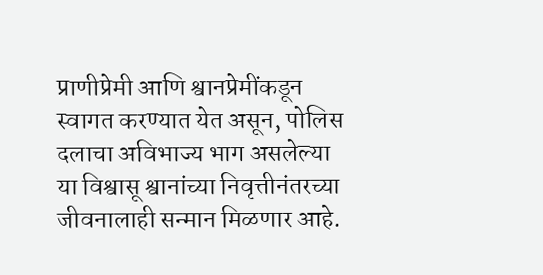प्राणीप्रेमी आणि श्वानप्रेमींकडून स्वागत करण्यात येत असून, पोलिस दलाचा अविभाज्य भाग असलेल्या या विश्वासू श्वानांच्या निवृत्तीनंतरच्या जीवनालाही सन्मान मिळणार आहे.